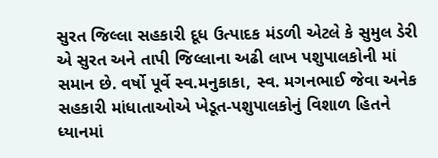સુરત જિલ્લા સહકારી દૂધ ઉત્પાદક મંડળી એટલે કે સુમુલ ડેરી એ સુરત અને તાપી જિલ્લાના અઢી લાખ પશુપાલકોની માં સમાન છે. વર્ષો પૂર્વે સ્વ.મનુકાકા, સ્વ. મગનભાઈ જેવા અનેક સહકારી માંધાતાઓએ ખેડૂત-પશુપાલકોનું વિશાળ હિતને ધ્યાનમાં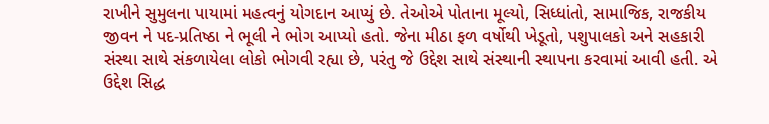રાખીને સુમુલના પાયામાં મહત્વનું યોગદાન આપ્યું છે. તેઓએ પોતાના મૂલ્યો, સિધ્ધાંતો, સામાજિક, રાજકીય જીવન ને પદ-પ્રતિષ્ઠા ને ભૂલી ને ભોગ આપ્યો હતો. જેના મીઠા ફળ વર્ષોથી ખેડૂતો, પશુપાલકો અને સહકારી સંસ્થા સાથે સંકળાયેલા લોકો ભોગવી રહ્યા છે, પરંતુ જે ઉદ્દેશ સાથે સંસ્થાની સ્થાપના કરવામાં આવી હતી. એ ઉદ્દેશ સિદ્ધ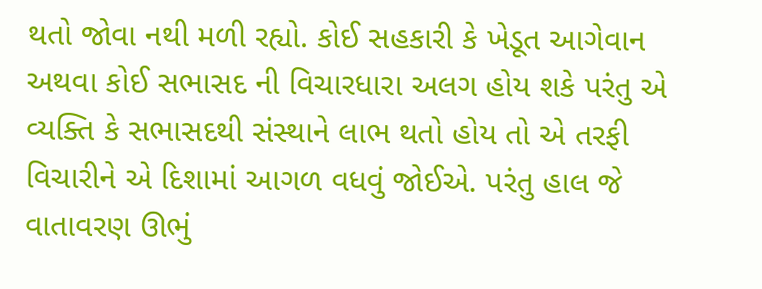થતો જોવા નથી મળી રહ્યો. કોઈ સહકારી કે ખેડૂત આગેવાન અથવા કોઈ સભાસદ ની વિચારધારા અલગ હોય શકે પરંતુ એ વ્યક્તિ કે સભાસદથી સંસ્થાને લાભ થતો હોય તો એ તરફી વિચારીને એ દિશામાં આગળ વધવું જોઈએ. પરંતુ હાલ જે વાતાવરણ ઊભું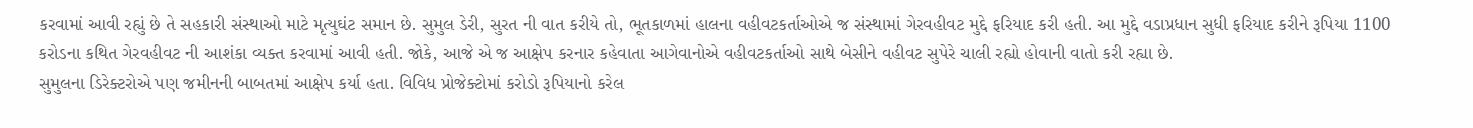કરવામાં આવી રહ્યું છે તે સહકારી સંસ્થાઓ માટે મૃત્યુઘંટ સમાન છે. સુમુલ ડેરી, સુરત ની વાત કરીયે તો, ભૂતકાળમાં હાલના વહીવટકર્તાઓએ જ સંસ્થામાં ગેરવહીવટ મુદ્દે ફરિયાદ કરી હતી. આ મુદ્દે વડાપ્રધાન સુધી ફરિયાદ કરીને રૂપિયા 1100 કરોડના કથિત ગેરવહીવટ ની આશંકા વ્યક્ત કરવામાં આવી હતી. જોકે, આજે એ જ આક્ષેપ કરનાર કહેવાતા આગેવાનોએ વહીવટકર્તાઓ સાથે બેસીને વહીવટ સુપેરે ચાલી રહ્યો હોવાની વાતો કરી રહ્યા છે.
સુમુલના ડિરેક્ટરોએ પણ જમીનની બાબતમાં આક્ષેપ કર્યા હતા. વિવિધ પ્રોજેક્ટોમાં કરોડો રૂપિયાનો કરેલ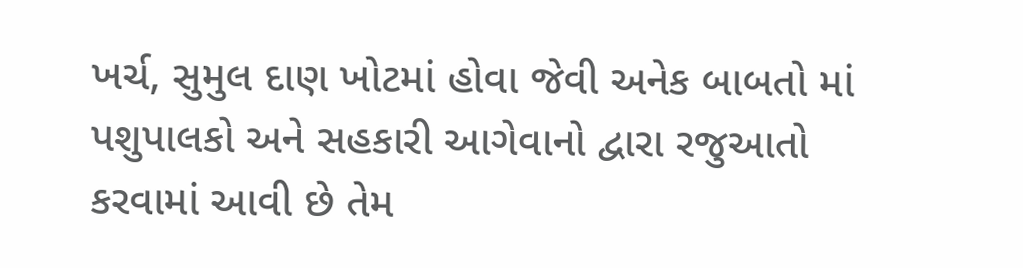ખર્ચ, સુમુલ દાણ ખોટમાં હોવા જેવી અનેક બાબતો માં પશુપાલકો અને સહકારી આગેવાનો દ્વારા રજુઆતો કરવામાં આવી છે તેમ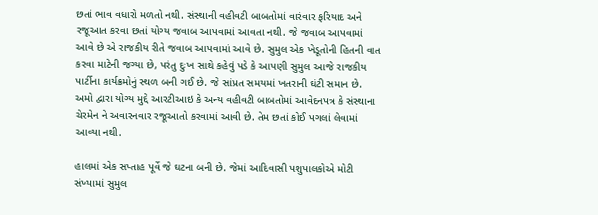છતાં ભાવ વધારો મળતો નથી. સંસ્થાની વહીવટી બાબતોમાં વારંવાર ફરિયાદ અને રજૂઆત કરવા છતાં યોગ્ય જવાબ આપવામાં આવતા નથી. જે જવાબ આપવામાં આવે છે એ રાજકીય રીતે જવાબ આપવામાં આવે છે. સુમુલ એક ખેડૂતોની હિતની વાત કરવા માટેની જગ્યા છે, પરંતુ દુઃખ સાથે કહેવું પડે કે આપણી સુમુલ આજે રાજકીય પાર્ટીના કાર્યક્રમોનું સ્થળ બની ગઈ છે. જે સાંપ્રત સમયમાં ખતરાની ઘંટી સમાન છે. અમો દ્વારા યોગ્ય મુદ્દે આરટીઆઇ કે અન્ય વહીવટી બાબતોમાં આવેદનપત્ર કે સંસ્થાના ચેરમેન ને અવારનવાર રજૂઆતો કરવામાં આવી છે. તેમ છતાં કોઈ પગલાં લેવામાં આવ્યા નથી.

હાલમાં એક સપ્તાહ પૂર્વે જે ઘટના બની છે. જેમાં આદિવાસી પશુપાલકોએ મોટી સંખ્યામાં સુમુલ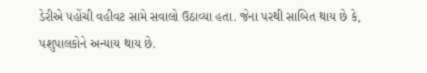ડેરીએ પહોંચી વહીવટ સામે સવાલો ઉઠાવ્યા હતા. જેના પરથી સાબિત થાય છે કે, પશુપાલકોને અન્યાય થાય છે.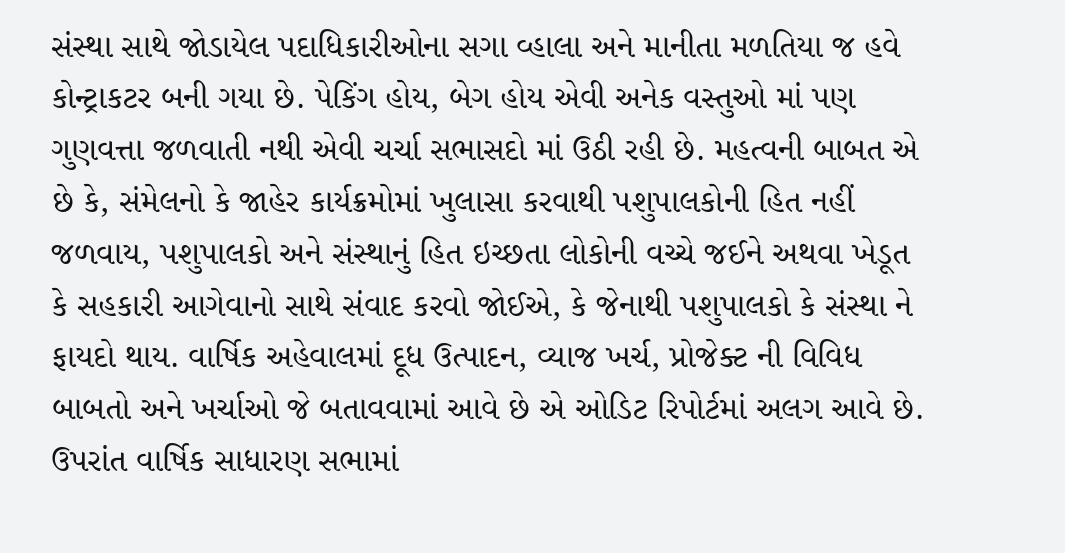સંસ્થા સાથે જોડાયેલ પદાધિકારીઓના સગા વ્હાલા અને માનીતા મળતિયા જ હવે કોન્ટ્રાકટર બની ગયા છે. પેકિંગ હોય, બેગ હોય એવી અનેક વસ્તુઓ માં પણ ગુણવત્તા જળવાતી નથી એવી ચર્ચા સભાસદો માં ઉઠી રહી છે. મહત્વની બાબત એ છે કે, સંમેલનો કે જાહેર કાર્યક્રમોમાં ખુલાસા કરવાથી પશુપાલકોની હિત નહીં જળવાય, પશુપાલકો અને સંસ્થાનું હિત ઇચ્છતા લોકોની વચ્ચે જઈને અથવા ખેડૂત કે સહકારી આગેવાનો સાથે સંવાદ કરવો જોઈએ, કે જેનાથી પશુપાલકો કે સંસ્થા ને ફાયદો થાય. વાર્ષિક અહેવાલમાં દૂધ ઉત્પાદન, વ્યાજ ખર્ચ, પ્રોજેક્ટ ની વિવિધ બાબતો અને ખર્ચાઓ જે બતાવવામાં આવે છે એ ઓડિટ રિપોર્ટમાં અલગ આવે છે. ઉપરાંત વાર્ષિક સાધારણ સભામાં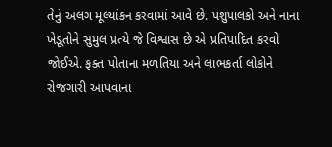તેનું અલગ મૂલ્યાંકન કરવામાં આવે છે. પશુપાલકો અને નાના ખેડૂતોને સુમુલ પ્રત્યે જે વિશ્વાસ છે એ પ્રતિપાદિત કરવો જોઈએ. ફક્ત પોતાના મળતિયા અને લાભકર્તા લોકોને રોજગારી આપવાના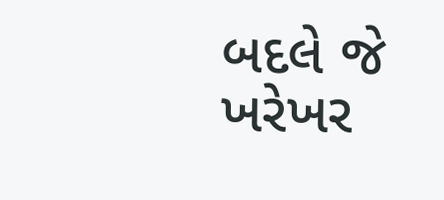બદલે જે ખરેખર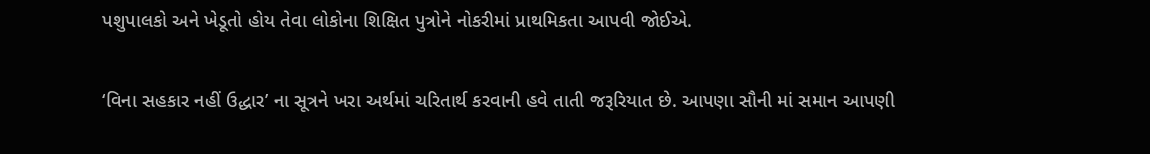પશુપાલકો અને ખેડૂતો હોય તેવા લોકોના શિક્ષિત પુત્રોને નોકરીમાં પ્રાથમિકતા આપવી જોઈએ.

‘વિના સહકાર નહીં ઉદ્ધાર’ ના સૂત્રને ખરા અર્થમાં ચરિતાર્થ કરવાની હવે તાતી જરૂરિયાત છે. આપણા સૌની માં સમાન આપણી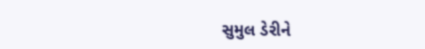સુમુલ ડેરીને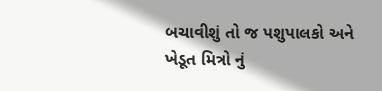બચાવીશું તો જ પશુપાલકો અને ખેડૂત મિત્રો નું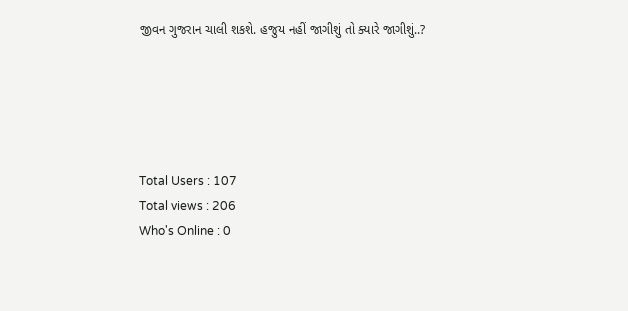જીવન ગુજરાન ચાલી શકશે. હજુય નહીં જાગીશું તો ક્યારે જાગીશું..?





Total Users : 107
Total views : 206
Who's Online : 0